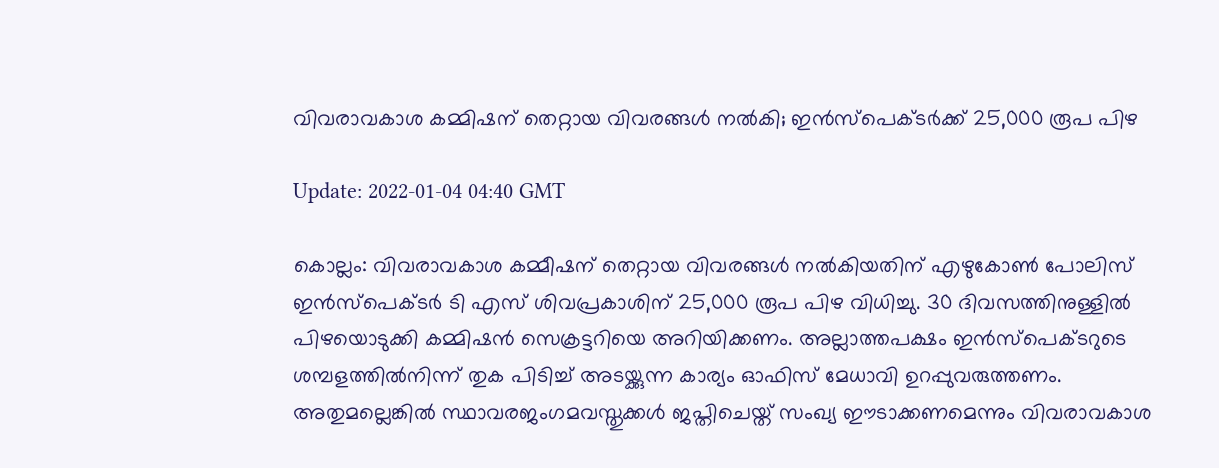വിവരാവകാശ കമ്മിഷന് തെറ്റായ വിവരങ്ങള്‍ നല്‍കി; ഇന്‍സ്‌പെക്ടര്‍ക്ക് 25,000 രൂപ പിഴ

Update: 2022-01-04 04:40 GMT

കൊല്ലം: വിവരാവകാശ കമ്മീഷന് തെറ്റായ വിവരങ്ങള്‍ നല്‍കിയതിന് എഴുകോണ്‍ പോലിസ് ഇന്‍സ്‌പെക്ടര്‍ ടി എസ് ശിവപ്രകാശിന് 25,000 രൂപ പിഴ വിധിച്ചു. 30 ദിവസത്തിനുള്ളില്‍ പിഴയൊടുക്കി കമ്മിഷന്‍ സെക്രട്ടറിയെ അറിയിക്കണം. അല്ലാത്തപക്ഷം ഇന്‍സ്‌പെക്ടറുടെ ശമ്പളത്തില്‍നിന്ന് തുക പിടിച്ച് അടയ്ക്കുന്ന കാര്യം ഓഫിസ് മേധാവി ഉറപ്പുവരുത്തണം. അതുമല്ലെങ്കില്‍ സ്ഥാവരജംഗമവസ്തുക്കള്‍ ജപ്തിചെയ്ത് സംഖ്യ ഈടാക്കണമെന്നും വിവരാവകാശ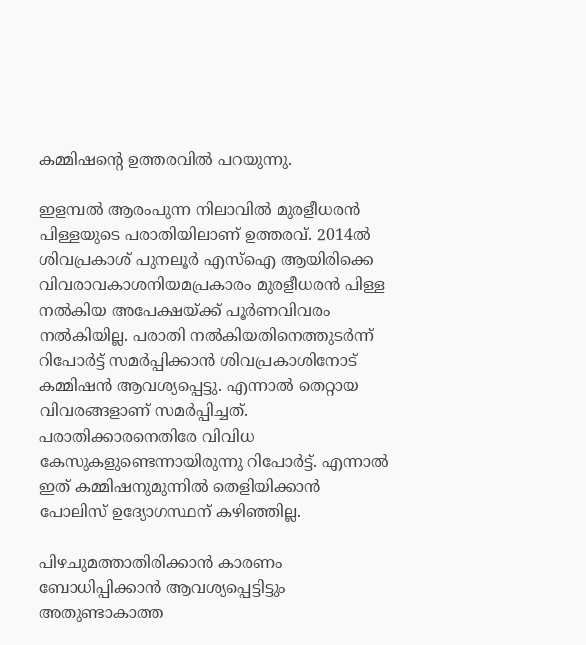കമ്മിഷന്റെ ഉത്തരവില്‍ പറയുന്നു.

ഇളമ്പല്‍ ആരംപുന്ന നിലാവില്‍ മുരളീധരന്‍ പിള്ളയുടെ പരാതിയിലാണ് ഉത്തരവ്. 2014ല്‍ ശിവപ്രകാശ് പുനലൂര്‍ എസ്‌ഐ ആയിരിക്കെ വിവരാവകാശനിയമപ്രകാരം മുരളീധരന്‍ പിള്ള നല്‍കിയ അപേക്ഷയ്ക്ക് പൂര്‍ണവിവരം നല്‍കിയില്ല. പരാതി നല്‍കിയതിനെത്തുടര്‍ന്ന് റിപോര്‍ട്ട് സമര്‍പ്പിക്കാന്‍ ശിവപ്രകാശിനോട് കമ്മിഷന്‍ ആവശ്യപ്പെട്ടു. എന്നാല്‍ തെറ്റായ വിവരങ്ങളാണ് സമര്‍പ്പിച്ചത്. പരാതിക്കാരനെതിരേ വിവിധ കേസുകളുണ്ടെന്നായിരുന്നു റിപോര്‍ട്ട്. എന്നാല്‍ ഇത് കമ്മിഷനുമുന്നില്‍ തെളിയിക്കാന്‍ പോലിസ് ഉദ്യോഗസ്ഥന് കഴിഞ്ഞില്ല.

പിഴചുമത്താതിരിക്കാന്‍ കാരണം ബോധിപ്പിക്കാന്‍ ആവശ്യപ്പെട്ടിട്ടും അതുണ്ടാകാത്ത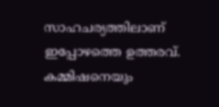സാഹചര്യത്തിലാണ് ഇപ്പോഴത്തെ ഉത്തരവ്. കമ്മിഷനെയും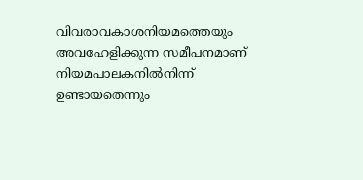വിവരാവകാശനിയമത്തെയും അവഹേളിക്കുന്ന സമീപനമാണ് നിയമപാലകനില്‍നിന്ന് ഉണ്ടായതെന്നും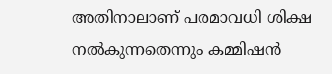അതിനാലാണ് പരമാവധി ശിക്ഷ നല്‍കുന്നതെന്നും കമ്മിഷന്‍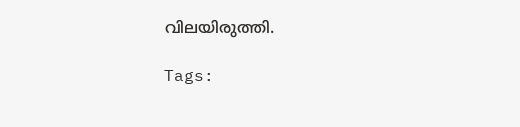വിലയിരുത്തി.

Tags: